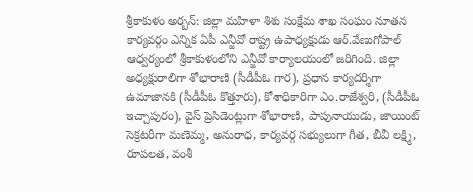శ్రీకాకుళం అర్బన్: జిల్లా మహిళా శిశు సంక్షేమ శాఖ సంఘం నూతన కార్యవర్గం ఎన్నిక ఏపీ ఎన్జీవో రాష్ట్ర ఉపాధ్యక్షుడు ఆర్.వేణుగోపాల్ ఆధ్వర్యంలో శ్రీకాకుళంలోని ఎన్జీవో కార్యాలయంలో జరిగింది. జిల్లా అధ్యక్షురాలిగా శోభారాణి (సీడీపీఓ గార), ప్రధాన కార్యదర్శిగా ఉమాజానకి (సీడీపీఓ కొత్తూరు), కోశాధికారిగా ఎం.రాజేశ్వరి, (సీడీపీఓ ఇచ్చాపురం), వైస్ ప్రెసిడెంట్లుగా శోభారాణి, పాపునాయుడు, జాయింట్ సెక్రటరీగా మణెమ్మ, అనురాధ, కార్యవర్గ సభ్యులుగా గీత, బీవీ లక్ష్మి, రూపలత, వంశీ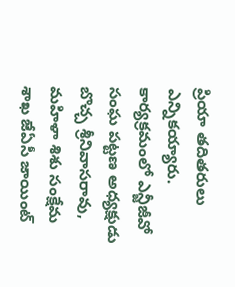ప్రియా తదితరులు ఎన్నికయ్యారు. కార్యక్రమంలో ఎన్జీజీవో సంఘ పట్టణ అధ్యక్షుడు బొచ్చ శ్రీనివాసరావు, మహిళా శిశు సంక్షేమ శాఖ జేఏసీ జాయింట్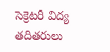సెక్రెటరీ విద్య తదితరులు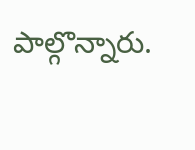పాల్గొన్నారు.